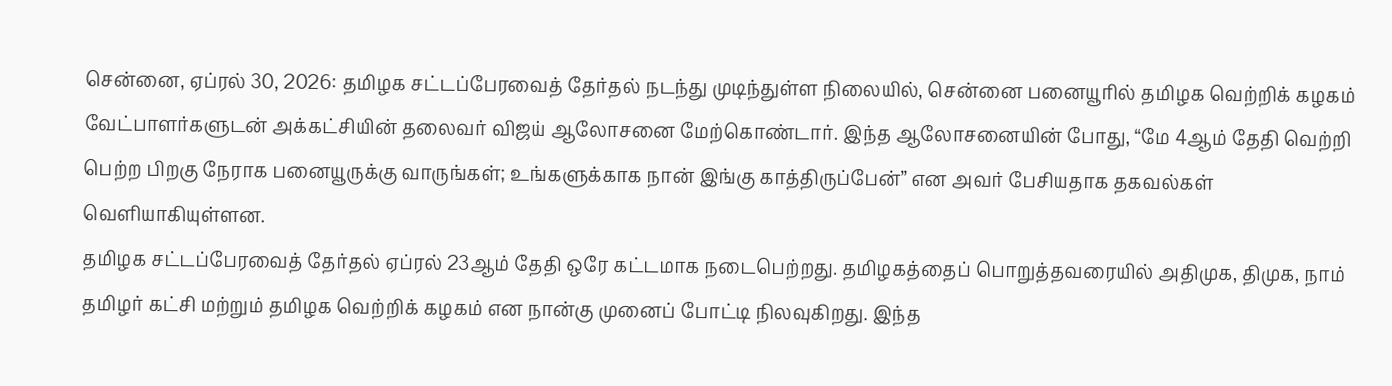சென்னை, ஏப்ரல் 30, 2026: தமிழக சட்டப்பேரவைத் தேர்தல் நடந்து முடிந்துள்ள நிலையில், சென்னை பனையூரில் தமிழக வெற்றிக் கழகம் வேட்பாளர்களுடன் அக்கட்சியின் தலைவர் விஜய் ஆலோசனை மேற்கொண்டார். இந்த ஆலோசனையின் போது, “மே 4ஆம் தேதி வெற்றி பெற்ற பிறகு நேராக பனையூருக்கு வாருங்கள்; உங்களுக்காக நான் இங்கு காத்திருப்பேன்” என அவர் பேசியதாக தகவல்கள் வெளியாகியுள்ளன.
தமிழக சட்டப்பேரவைத் தேர்தல் ஏப்ரல் 23ஆம் தேதி ஒரே கட்டமாக நடைபெற்றது. தமிழகத்தைப் பொறுத்தவரையில் அதிமுக, திமுக, நாம் தமிழர் கட்சி மற்றும் தமிழக வெற்றிக் கழகம் என நான்கு முனைப் போட்டி நிலவுகிறது. இந்த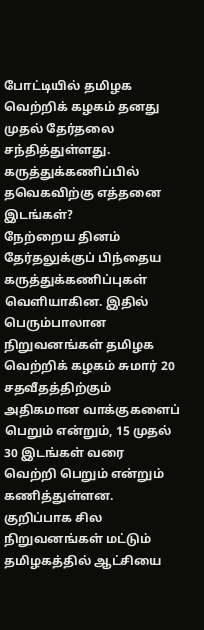போட்டியில் தமிழக வெற்றிக் கழகம் தனது முதல் தேர்தலை சந்தித்துள்ளது.
கருத்துக்கணிப்பில் தவெகவிற்கு எத்தனை இடங்கள்?
நேற்றைய தினம் தேர்தலுக்குப் பிந்தைய கருத்துக்கணிப்புகள் வெளியாகின. இதில் பெரும்பாலான நிறுவனங்கள் தமிழக வெற்றிக் கழகம் சுமார் 20 சதவீதத்திற்கும் அதிகமான வாக்குகளைப் பெறும் என்றும், 15 முதல் 30 இடங்கள் வரை வெற்றி பெறும் என்றும் கணித்துள்ளன. குறிப்பாக சில நிறுவனங்கள் மட்டும் தமிழகத்தில் ஆட்சியை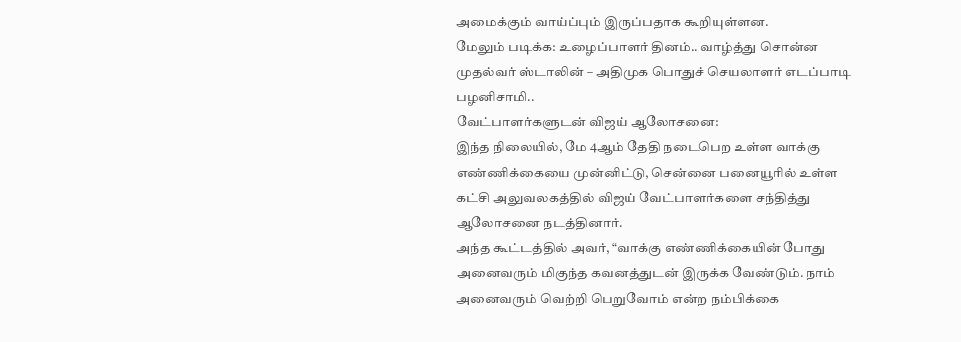அமைக்கும் வாய்ப்பும் இருப்பதாக கூறியுள்ளன.
மேலும் படிக்க: உழைப்பாளர் தினம்.. வாழ்த்து சொன்ன முதல்வர் ஸ்டாலின் – அதிமுக பொதுச் செயலாளர் எடப்பாடி பழனிசாமி..
வேட்பாளர்களுடன் விஜய் ஆலோசனை:
இந்த நிலையில், மே 4ஆம் தேதி நடைபெற உள்ள வாக்கு எண்ணிக்கையை முன்னிட்டு, சென்னை பனையூரில் உள்ள கட்சி அலுவலகத்தில் விஜய் வேட்பாளர்களை சந்தித்து ஆலோசனை நடத்தினார்.
அந்த கூட்டத்தில் அவர், “வாக்கு எண்ணிக்கையின் போது அனைவரும் மிகுந்த கவனத்துடன் இருக்க வேண்டும். நாம் அனைவரும் வெற்றி பெறுவோம் என்ற நம்பிக்கை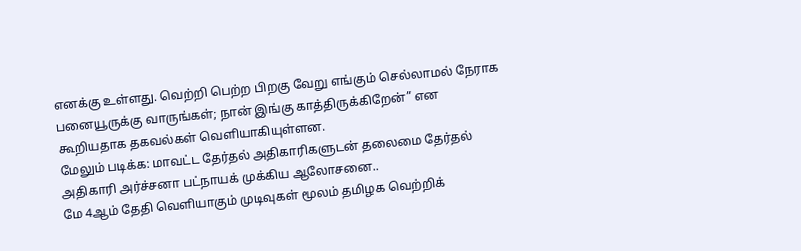எனக்கு உள்ளது. வெற்றி பெற்ற பிறகு வேறு எங்கும் செல்லாமல் நேராக பனையூருக்கு வாருங்கள்; நான் இங்கு காத்திருக்கிறேன்” என கூறியதாக தகவல்கள் வெளியாகியுள்ளன.
மேலும் படிக்க: மாவட்ட தேர்தல் அதிகாரிகளுடன் தலைமை தேர்தல் அதிகாரி அர்ச்சனா பட்நாயக் முக்கிய ஆலோசனை..
மே 4ஆம் தேதி வெளியாகும் முடிவுகள் மூலம் தமிழக வெற்றிக்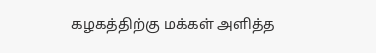கழகத்திற்கு மக்கள் அளித்த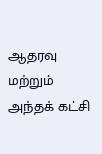ஆதரவு மற்றும் அந்தக் கட்சி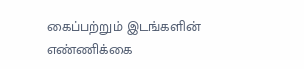கைப்பற்றும் இடங்களின் எண்ணிக்கை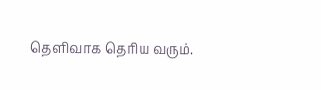தெளிவாக தெரிய வரும்.